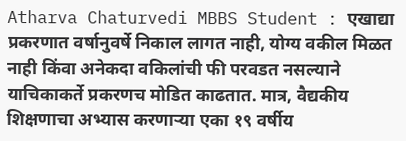Atharva Chaturvedi MBBS Student : एखाद्या प्रकरणात वर्षानुवर्षे निकाल लागत नाही, योग्य वकील मिळत नाही किंवा अनेकदा वकिलांची फी परवडत नसल्याने याचिकाकर्ते प्रकरणच मोडित काढतात. मात्र, वैद्यकीय शिक्षणाचा अभ्यास करणाऱ्या एका १९ वर्षीय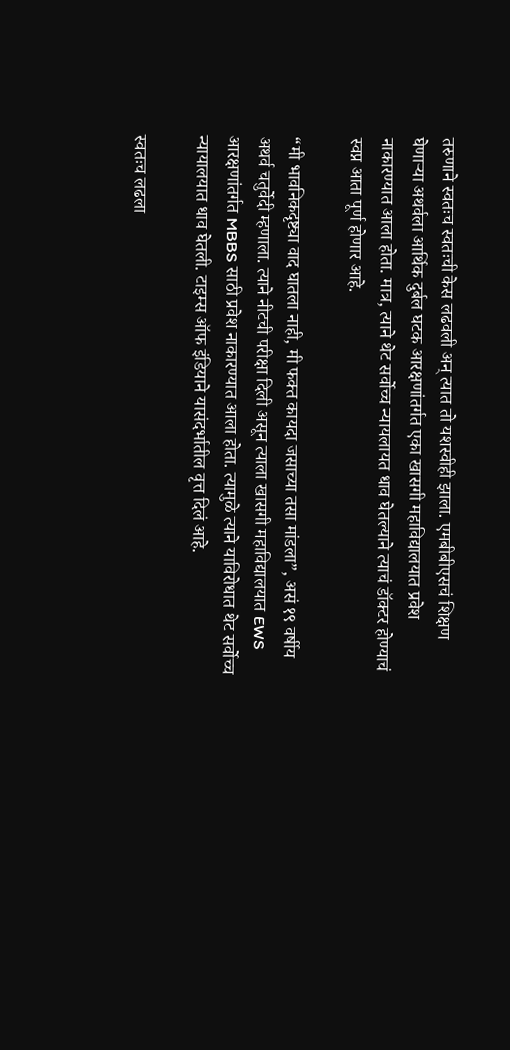तरुणाने स्वतःच स्वतःची केस लढवली अन् त्यात तो यशस्वीही झाला. एमबीबीएसचं शिक्षण घेणाऱ्या अथर्वला आर्थिक दुर्बल घटक आरक्षणांतर्गत एका खासगी महाविद्यालयात प्रवेश नाकारण्यात आला होता. मात्र, त्याने थेट सर्वोच्च न्यायलायत धाव घेतल्याने त्याचं डॉक्टर होण्याचं स्वप्न आता पूर्ण होणार आहे.

“मी भावनिकदृष्ट्या वाद घातला नाही, मी फक्त कायदा जसाच्या तसा मांडला”, असं १९ वर्षीय अथर्व चतुर्वेदी म्हणाला. त्याने नीटची परीक्षा दिली असून त्याला खासगी महाविद्यालयात EWS आरक्षणांतर्गत MBBS साठी प्रवेश नाकारण्यात आला होता. त्यामुळे त्याने याविरोधात थेट सर्वोच्च न्यायालयात धाव घेतली. टाइम्स ऑफ इंडियाने यासंदर्भातील वृत्त दिलं आहे.

स्वतःच लढला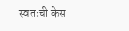स्वतःची केस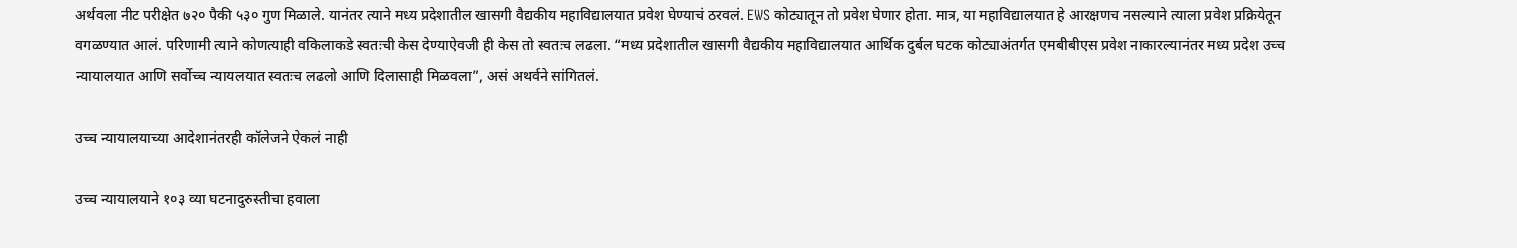अर्थवला नीट परीक्षेत ७२० पैकी ५३० गुण मिळाले. यानंतर त्याने मध्य प्रदेशातील खासगी वैद्यकीय महाविद्यालयात प्रवेश घेण्याचं ठरवलं. EWS कोट्यातून तो प्रवेश घेणार होता. मात्र, या महाविद्यालयात हे आरक्षणच नसल्याने त्याला प्रवेश प्रक्रियेतून वगळण्यात आलं. परिणामी त्याने कोणत्याही वकिलाकडे स्वतःची केस देण्याऐवजी ही केस तो स्वतःच लढला. “मध्य प्रदेशातील खासगी वैद्यकीय महाविद्यालयात आर्थिक दुर्बल घटक कोट्याअंतर्गत एमबीबीएस प्रवेश नाकारल्यानंतर मध्य प्रदेश उच्च न्यायालयात आणि सर्वोच्च न्यायलयात स्वतःच लढलो आणि दिलासाही मिळवला”, असं अथर्वने सांगितलं.

उच्च न्यायालयाच्या आदेशानंतरही कॉलेजने ऐकलं नाही

उच्च न्यायालयाने १०३ व्या घटनादुरुस्तीचा हवाला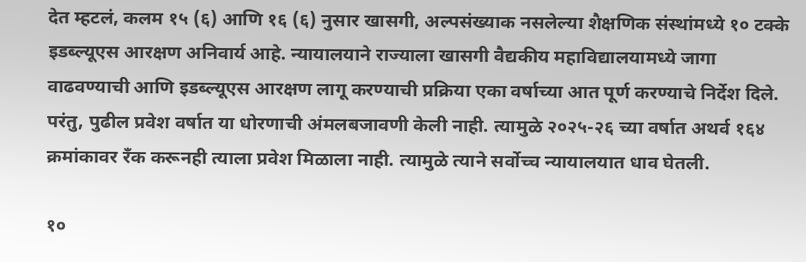देत म्हटलं, कलम १५ (६) आणि १६ (६) नुसार खासगी, अल्पसंख्याक नसलेल्या शैक्षणिक संस्थांमध्ये १० टक्के इडब्ल्यूएस आरक्षण अनिवार्य आहे. न्यायालयाने राज्याला खासगी वैद्यकीय महाविद्यालयामध्ये जागा वाढवण्याची आणि इडब्ल्यूएस आरक्षण लागू करण्याची प्रक्रिया एका वर्षाच्या आत पूर्ण करण्याचे निर्देश दिले. परंतु, पुढील प्रवेश वर्षात या धोरणाची अंमलबजावणी केली नाही. त्यामुळे २०२५-२६ च्या वर्षात अथर्व १६४ क्रमांकावर रँक करूनही त्याला प्रवेश मिळाला नाही. त्यामुळे त्याने सर्वोच्च न्यायालयात धाव घेतली.

१०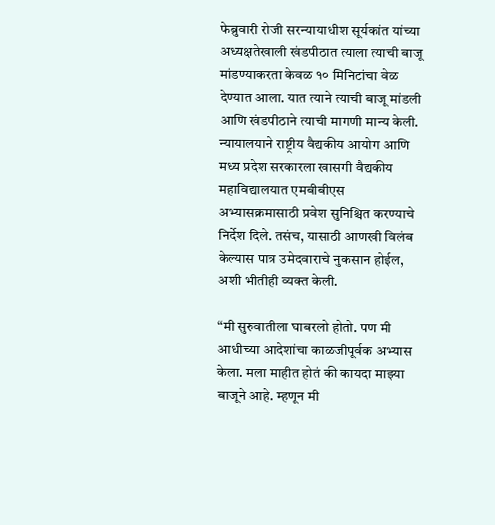फेब्रुवारी रोजी सरन्यायाधीश सूर्यकांत यांच्या अध्यक्षतेखाली खंडपीठात त्याला त्याची बाजू मांडण्याकरता केवळ १० मिनिटांचा वेळ देण्यात आला. यात त्याने त्याची बाजू मांडली आणि खंडपीठाने त्याची मागणी मान्य केली. न्यायालयाने राष्ट्रीय वैद्यकीय आयोग आणि मध्य प्रदेश सरकारला खासगी वैद्यकीय महाविद्यालयात एमबीबीएस अभ्यासक्रमासाठी प्रवेश सुनिश्चित करण्याचे निर्देश दिले. तसंच, यासाठी आणखी विलंब केल्यास पात्र उमेदवाराचे नुकसान होईल, अशी भीतीही व्यक्त केली.

“मी सुरुवातीला घाबरलो होतो. पण मी आधीच्या आदेशांचा काळजीपूर्वक अभ्यास केला. मला माहीत होतं की कायदा माझ्या बाजूने आहे. म्हणून मी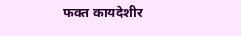फक्त कायदेशीर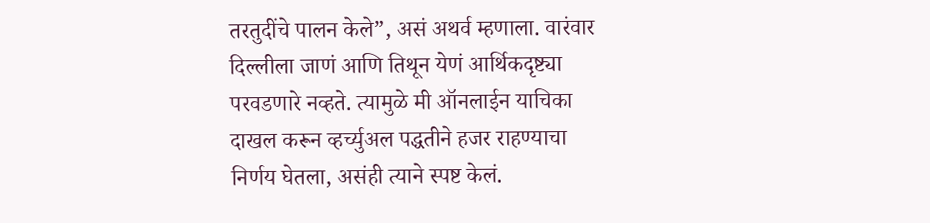तरतुदींचे पालन केले”, असं अथर्व म्हणाला. वारंवार दिल्लीला जाणं आणि तिथून येणं आर्थिकदृष्ट्या परवडणारे नव्हते. त्यामुळे मी ऑनलाईन याचिका दाखल करून व्हर्च्युअल पद्धतीने हजर राहण्याचा निर्णय घेतला, असंही त्याने स्पष्ट केलं.